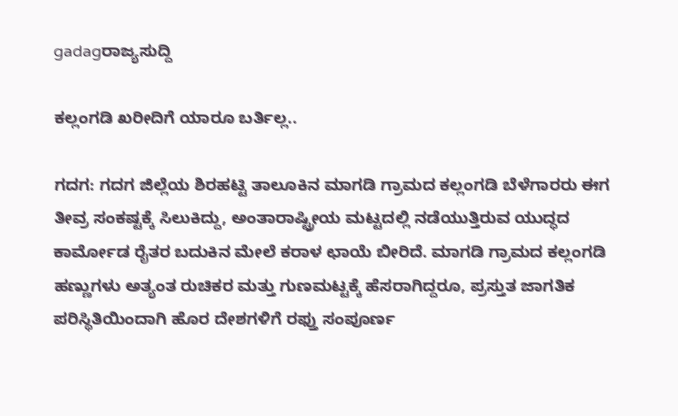gadagರಾಜ್ಯಸುದ್ದಿ

ಕಲ್ಲಂಗಡಿ ಖರೀದಿಗೆ ಯಾರೂ ಬರ್ತಿಲ್ಲ..

ಗದಗ: ಗದಗ ಜಿಲ್ಲೆಯ ಶಿರಹಟ್ಟಿ ತಾಲೂಕಿನ ಮಾಗಡಿ ಗ್ರಾಮದ ಕಲ್ಲಂಗಡಿ ಬೆಳೆಗಾರರು ಈಗ ತೀವ್ರ ಸಂಕಷ್ಟಕ್ಕೆ ಸಿಲುಕಿದ್ದು, ಅಂತಾರಾಷ್ಟ್ರೀಯ ಮಟ್ಟದಲ್ಲಿ ನಡೆಯುತ್ತಿರುವ ಯುದ್ಧದ ಕಾರ್ಮೋಡ ರೈತರ ಬದುಕಿನ ಮೇಲೆ ಕರಾಳ ಛಾಯೆ ಬೀರಿದೆ. ಮಾಗಡಿ ಗ್ರಾಮದ ಕಲ್ಲಂಗಡಿ ಹಣ್ಣುಗಳು ಅತ್ಯಂತ ರುಚಿಕರ ಮತ್ತು ಗುಣಮಟ್ಟಕ್ಕೆ ಹೆಸರಾಗಿದ್ದರೂ, ಪ್ರಸ್ತುತ ಜಾಗತಿಕ ಪರಿಸ್ಥಿತಿಯಿಂದಾಗಿ ಹೊರ ದೇಶಗಳಿಗೆ ರಫ್ತು ಸಂಪೂರ್ಣ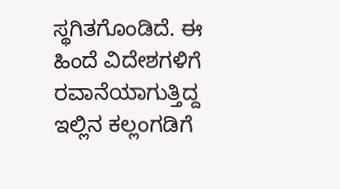ಸ್ಥಗಿತಗೊಂಡಿದೆ. ಈ ಹಿಂದೆ ವಿದೇಶಗಳಿಗೆ ರವಾನೆಯಾಗುತ್ತಿದ್ದ ಇಲ್ಲಿನ ಕಲ್ಲಂಗಡಿಗೆ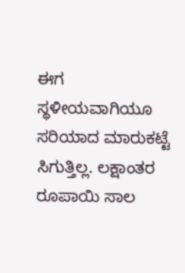ಈಗ ಸ್ಥಳೀಯವಾಗಿಯೂ ಸರಿಯಾದ ಮಾರುಕಟ್ಟೆ ಸಿಗುತ್ತಿಲ್ಲ. ಲಕ್ಷಾಂತರ ರೂಪಾಯಿ ಸಾಲ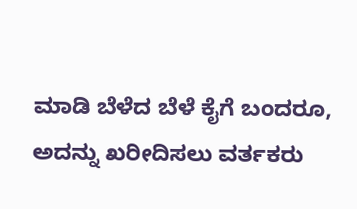ಮಾಡಿ ಬೆಳೆದ ಬೆಳೆ ಕೈಗೆ ಬಂದರೂ, ಅದನ್ನು ಖರೀದಿಸಲು ವರ್ತಕರು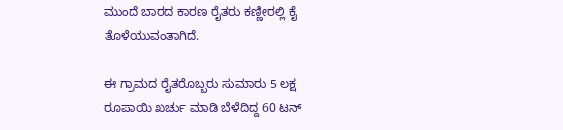ಮುಂದೆ ಬಾರದ ಕಾರಣ ರೈತರು ಕಣ್ಣೀರಲ್ಲಿ ಕೈ ತೊಳೆಯುವಂತಾಗಿದೆ.

ಈ ಗ್ರಾಮದ ರೈತರೊಬ್ಬರು ಸುಮಾರು 5 ಲಕ್ಷ ರೂಪಾಯಿ ಖರ್ಚು ಮಾಡಿ ಬೆಳೆದಿದ್ದ 60 ಟನ್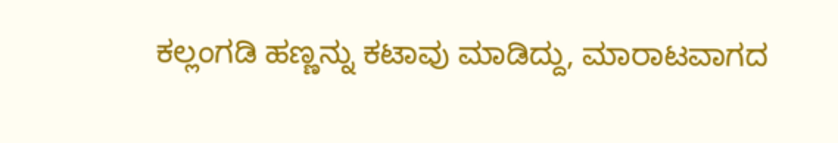ಕಲ್ಲಂಗಡಿ ಹಣ್ಣನ್ನು ಕಟಾವು ಮಾಡಿದ್ದು, ಮಾರಾಟವಾಗದ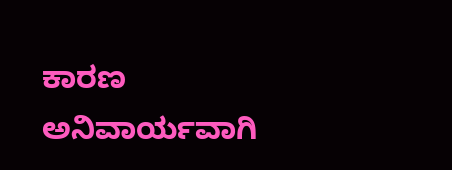ಕಾರಣ ಅನಿವಾರ್ಯವಾಗಿ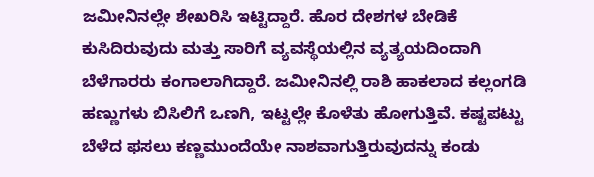ಜಮೀನಿನಲ್ಲೇ ಶೇಖರಿಸಿ ಇಟ್ಟಿದ್ದಾರೆ. ಹೊರ ದೇಶಗಳ ಬೇಡಿಕೆ ಕುಸಿದಿರುವುದು ಮತ್ತು ಸಾರಿಗೆ ವ್ಯವಸ್ಥೆಯಲ್ಲಿನ ವ್ಯತ್ಯಯದಿಂದಾಗಿ ಬೆಳೆಗಾರರು ಕಂಗಾಲಾಗಿದ್ದಾರೆ. ಜಮೀನಿನಲ್ಲಿ ರಾಶಿ ಹಾಕಲಾದ ಕಲ್ಲಂಗಡಿ ಹಣ್ಣುಗಳು ಬಿಸಿಲಿಗೆ ಒಣಗಿ, ಇಟ್ಟಲ್ಲೇ ಕೊಳೆತು ಹೋಗುತ್ತಿವೆ. ಕಷ್ಟಪಟ್ಟು ಬೆಳೆದ ಫಸಲು ಕಣ್ಣಮುಂದೆಯೇ ನಾಶವಾಗುತ್ತಿರುವುದನ್ನು ಕಂಡು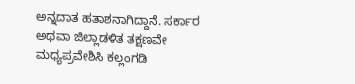ಅನ್ನದಾತ ಹತಾಶನಾಗಿದ್ದಾನೆ. ಸರ್ಕಾರ ಅಥವಾ ಜಿಲ್ಲಾಡಳಿತ ತಕ್ಷಣವೇ ಮಧ್ಯಪ್ರವೇಶಿಸಿ ಕಲ್ಲಂಗಡಿ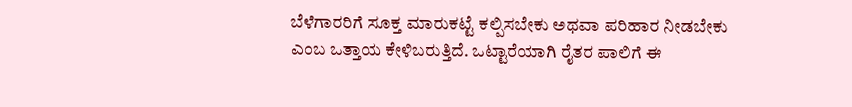ಬೆಳೆಗಾರರಿಗೆ ಸೂಕ್ತ ಮಾರುಕಟ್ಟೆ ಕಲ್ಪಿಸಬೇಕು ಅಥವಾ ಪರಿಹಾರ ನೀಡಬೇಕು ಎಂಬ ಒತ್ತಾಯ ಕೇಳಿಬರುತ್ತಿದೆ. ಒಟ್ಟಾರೆಯಾಗಿ ರೈತರ ಪಾಲಿಗೆ ಈ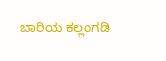ಬಾರಿಯ ಕಲ್ಲಂಗಡಿ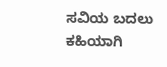ಸವಿಯ ಬದಲು ಕಹಿಯಾಗಿ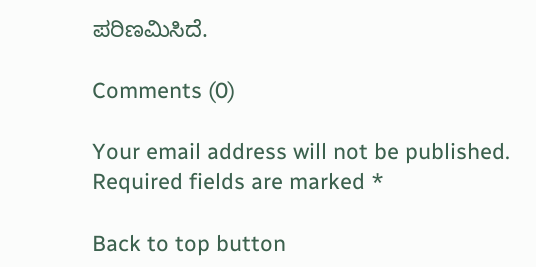ಪರಿಣಮಿಸಿದೆ.

Comments (0)

Your email address will not be published. Required fields are marked *

Back to top button